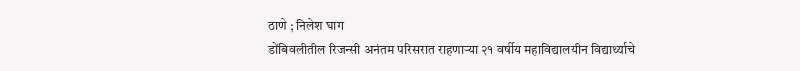ठाणे ; निलेश घाग
डोंबिवलीतील रिजन्सी अनंतम परिसरात राहणाऱ्या २१ वर्षीय महाविद्यालयीन विद्यार्थ्याचे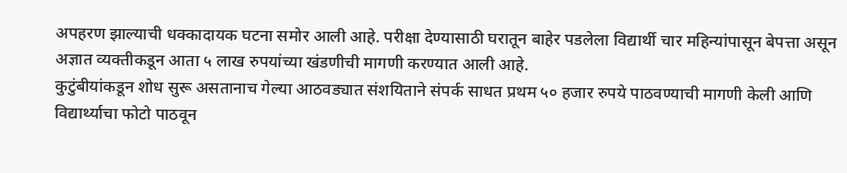अपहरण झाल्याची धक्कादायक घटना समोर आली आहे. परीक्षा देण्यासाठी घरातून बाहेर पडलेला विद्यार्थी चार महिन्यांपासून बेपत्ता असून अज्ञात व्यक्तीकडून आता ५ लाख रुपयांच्या खंडणीची मागणी करण्यात आली आहे.
कुटुंबीयांकडून शोध सुरू असतानाच गेल्या आठवड्यात संशयिताने संपर्क साधत प्रथम ५० हजार रुपये पाठवण्याची मागणी केली आणि विद्यार्थ्याचा फोटो पाठवून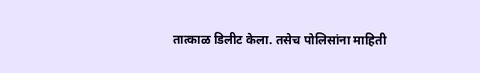तात्काळ डिलीट केला. तसेच पोलिसांना माहिती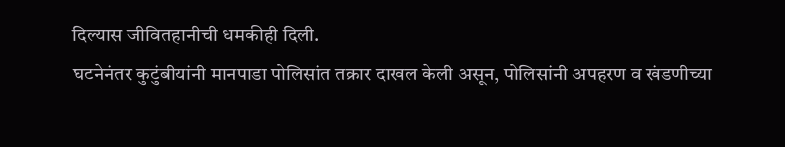दिल्यास जीवितहानीची धमकीही दिली.
घटनेनंतर कुटुंबीयांनी मानपाडा पोलिसांत तक्रार दाखल केली असून, पोलिसांनी अपहरण व खंडणीच्या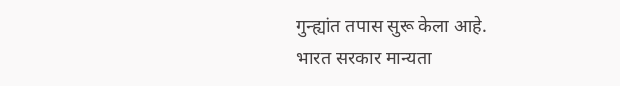गुन्ह्यांत तपास सुरू केला आहे.
भारत सरकार मान्यता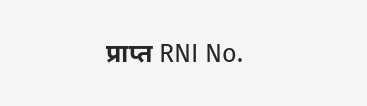प्राप्त RNI No.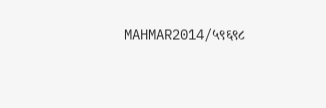MAHMAR2014/५९६९८